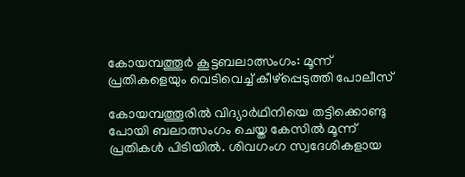കോയമ്പത്തൂര്‍ കൂട്ടബലാത്സംഗം: മൂന്ന് പ്രതികളെയും വെടിവെച്ച്‌ കീഴ്‌പ്പെടുത്തി പോലീസ്

കോയമ്പത്തൂരില്‍ വിദ്യാർഥിനിയെ തട്ടിക്കൊണ്ടു പോയി ബലാത്സംഗം ചെയ്ത കേസില്‍ മൂന്ന് പ്രതികള്‍ പിടിയില്‍. ശിവഗംഗ സ്വദേശികളായ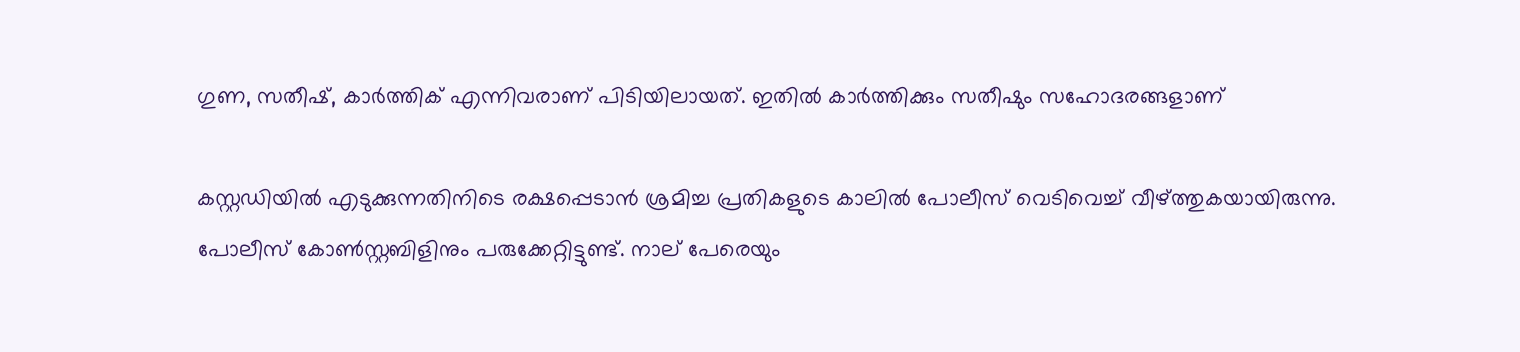ഗുണ, സതീഷ്, കാർത്തിക് എന്നിവരാണ് പിടിയിലായത്. ഇതില്‍ കാർത്തിക്കും സതീഷും സഹോദരങ്ങളാണ്

കസ്റ്റഡിയില്‍ എടുക്കുന്നതിനിടെ രക്ഷപ്പെടാൻ ശ്രമിച്ച പ്രതികളുടെ കാലില്‍ പോലീസ് വെടിവെച്ച്‌ വീഴ്ത്തുകയായിരുന്നു. പോലീസ് കോണ്‍സ്റ്റബിളിനും പരുക്കേറ്റിട്ടുണ്ട്. നാല് പേരെയും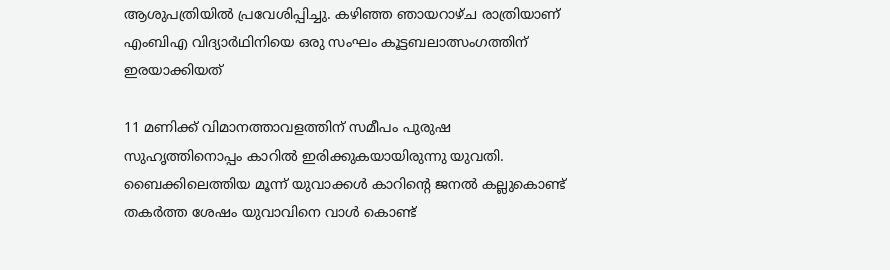ആശുപത്രിയില്‍ പ്രവേശിപ്പിച്ചു. കഴിഞ്ഞ ഞായറാഴ്ച രാത്രിയാണ് എംബിഎ വിദ്യാർഥിനിയെ ഒരു സംഘം കൂട്ടബലാത്സംഗത്തിന് ഇരയാക്കിയത്

11 മണിക്ക് വിമാനത്താവളത്തിന് സമീപം പുരുഷ സുഹൃത്തിനൊപ്പം കാറില്‍ ഇരിക്കുകയായിരുന്നു യുവതി. ബൈക്കിലെത്തിയ മൂന്ന് യുവാക്കള്‍ കാറിന്റെ ജനല്‍ കല്ലുകൊണ്ട് തകർത്ത ശേഷം യുവാവിനെ വാള്‍ കൊണ്ട്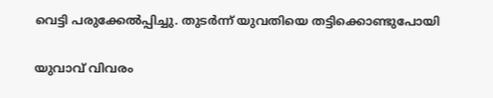വെട്ടി പരുക്കേല്‍പ്പിച്ചു. തുടർന്ന് യുവതിയെ തട്ടിക്കൊണ്ടുപോയി

യുവാവ് വിവരം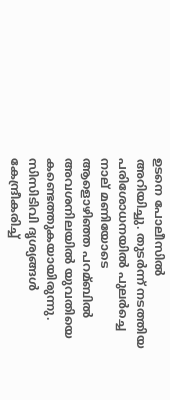ഉടനെ പോലീസില്‍ അറിയിച്ചു. തുടർന്ന് നടത്തിയ പരിശോധനയില്‍ പുലർച്ചെ നാല് മണിയോടെ ആളൊഴിഞ്ഞ പറമ്ബില്‍ അവശനിലയില്‍ യുവതിയെ കണ്ടെത്തുകയായിരുന്നു. സിസിടിവി ദൃശ്യങ്ങള്‍ കേന്ദ്രീകരിച്ച്‌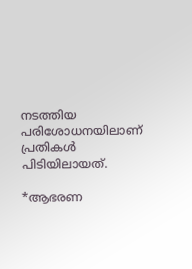നടത്തിയ പരിശോധനയിലാണ് പ്രതികള്‍ പിടിയിലായത്.

*ആഭരണ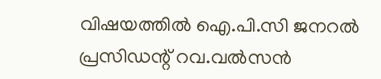വിഷയത്തില്‍ ഐ.പി.സി ജനറല്‍ പ്രസിഡന്റ് റവ.വല്‍സന്‍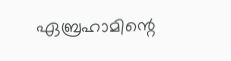ഏബ്രഹാമിന്റെ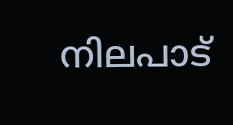നിലപാട്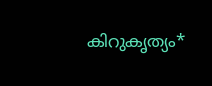കിറുകൃത്യം*